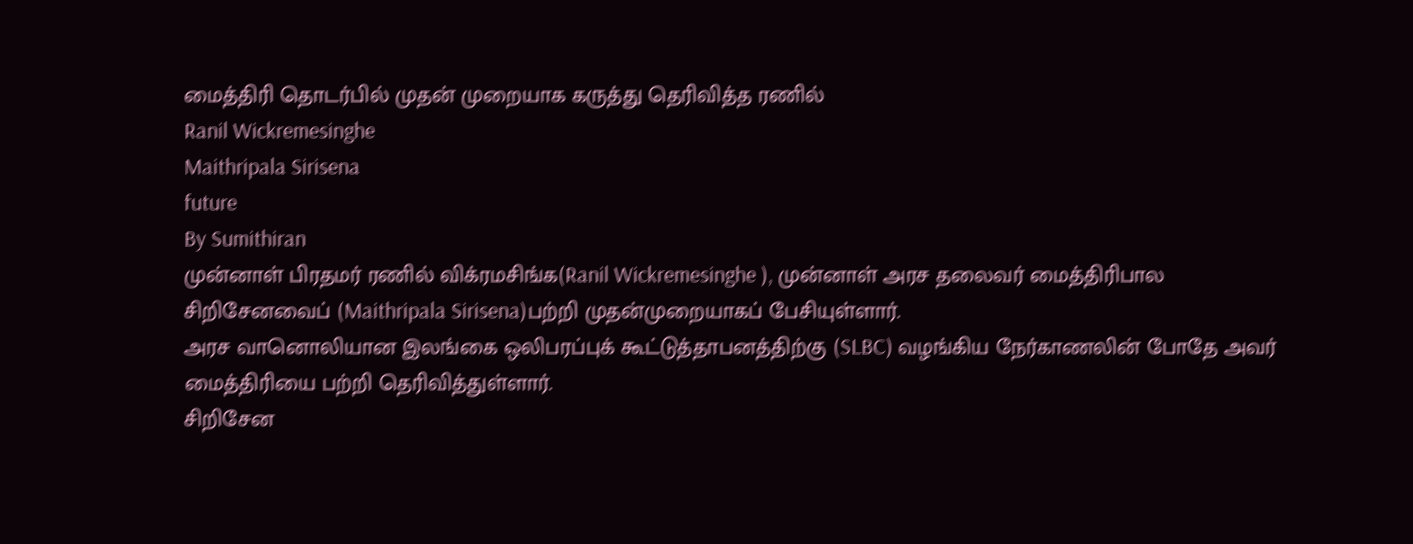மைத்திரி தொடர்பில் முதன் முறையாக கருத்து தெரிவித்த ரணில்
Ranil Wickremesinghe
Maithripala Sirisena
future
By Sumithiran
முன்னாள் பிரதமர் ரணில் விக்ரமசிங்க(Ranil Wickremesinghe ), முன்னாள் அரச தலைவர் மைத்திரிபால சிறிசேனவைப் (Maithripala Sirisena)பற்றி முதன்முறையாகப் பேசியுள்ளார்.
அரச வானொலியான இலங்கை ஒலிபரப்புக் கூட்டுத்தாபனத்திற்கு (SLBC) வழங்கிய நேர்காணலின் போதே அவர் மைத்திரியை பற்றி தெரிவித்துள்ளார்.
சிறிசேன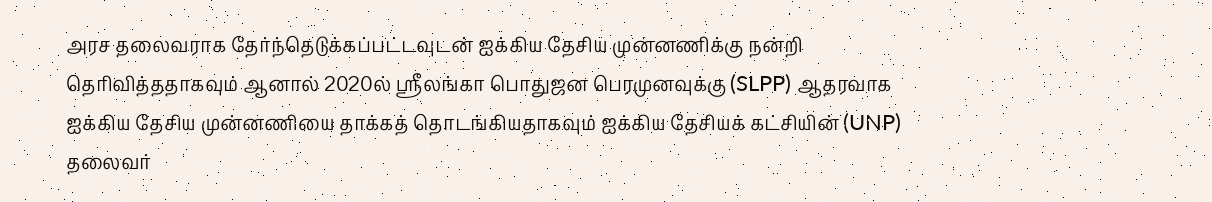அரச தலைவராக தேர்ந்தெடுக்கப்பட்டவுடன் ஐக்கிய தேசிய முன்னணிக்கு நன்றி தெரிவித்ததாகவும் ஆனால் 2020ல் ஸ்ரீலங்கா பொதுஜன பெரமுனவுக்கு (SLPP) ஆதரவாக ஐக்கிய தேசிய முன்னணியை தாக்கத் தொடங்கியதாகவும் ஐக்கிய தேசியக் கட்சியின் (UNP) தலைவர்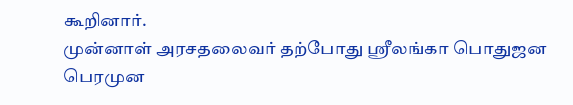கூறினார்.
முன்னாள் அரசதலைவர் தற்போது ஸ்ரீலங்கா பொதுஜன பெரமுன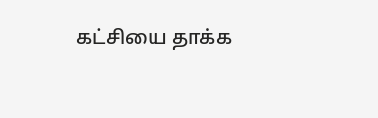கட்சியை தாக்க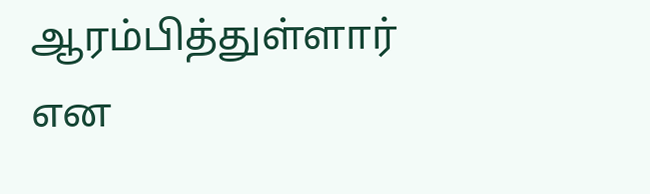ஆரம்பித்துள்ளார் என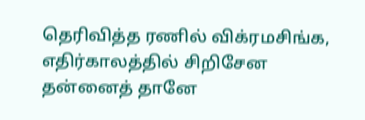தெரிவித்த ரணில் விக்ரமசிங்க, எதிர்காலத்தில் சிறிசேன தன்னைத் தானே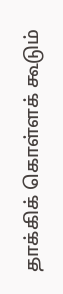தாக்கிக் கொள்ளக் கூடும்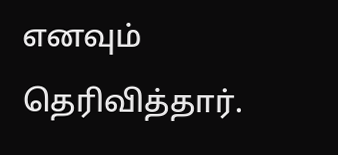எனவும் தெரிவித்தார்.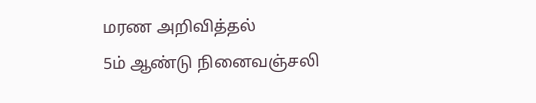மரண அறிவித்தல்
5ம் ஆண்டு நினைவஞ்சலி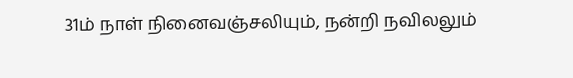31ம் நாள் நினைவஞ்சலியும், நன்றி நவிலலும்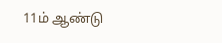11ம் ஆண்டு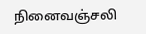நினைவஞ்சலி